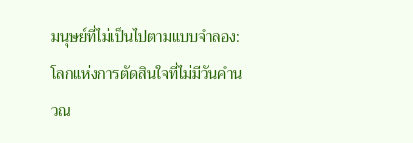มนุษย์ที่ไม่เป็นไปตามแบบจำลอง: โลกแห่งการตัดสินใจที่ไม่มีวันคำนวณ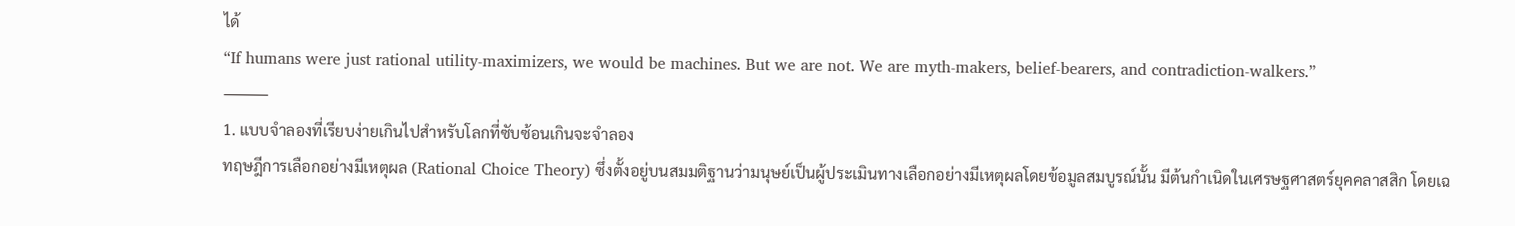ได้
“If humans were just rational utility-maximizers, we would be machines. But we are not. We are myth-makers, belief-bearers, and contradiction-walkers.”
⸻
1. แบบจำลองที่เรียบง่ายเกินไปสำหรับโลกที่ซับซ้อนเกินจะจำลอง
ทฤษฎีการเลือกอย่างมีเหตุผล (Rational Choice Theory) ซึ่งตั้งอยู่บนสมมติฐานว่ามนุษย์เป็นผู้ประเมินทางเลือกอย่างมีเหตุผลโดยข้อมูลสมบูรณ์นั้น มีต้นกำเนิดในเศรษฐศาสตร์ยุคคลาสสิก โดยเฉ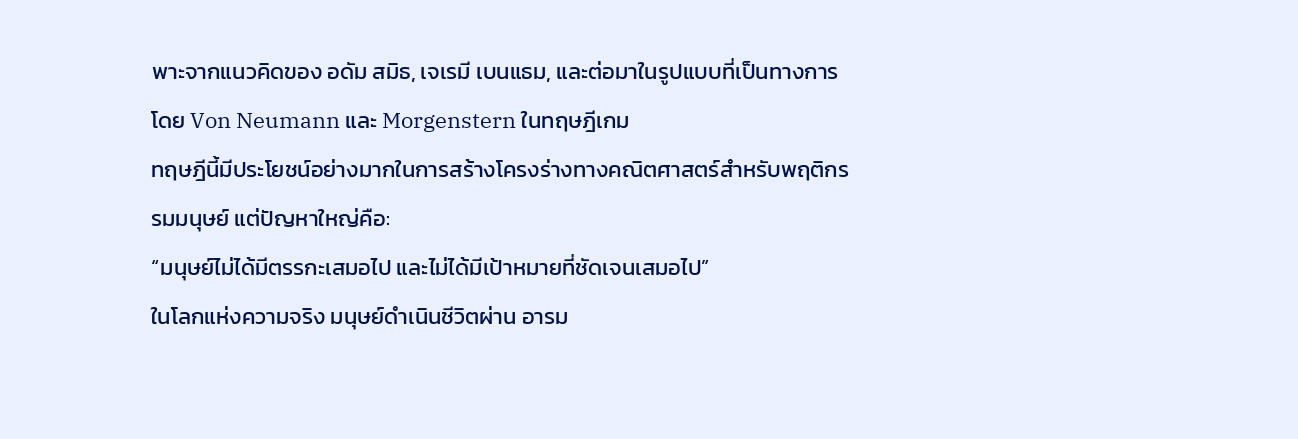พาะจากแนวคิดของ อดัม สมิธ, เจเรมี เบนแธม, และต่อมาในรูปแบบที่เป็นทางการโดย Von Neumann และ Morgenstern ในทฤษฎีเกม
ทฤษฎีนี้มีประโยชน์อย่างมากในการสร้างโครงร่างทางคณิตศาสตร์สำหรับพฤติกรรมมนุษย์ แต่ปัญหาใหญ่คือ:
“มนุษย์ไม่ได้มีตรรกะเสมอไป และไม่ได้มีเป้าหมายที่ชัดเจนเสมอไป”
ในโลกแห่งความจริง มนุษย์ดำเนินชีวิตผ่าน อารม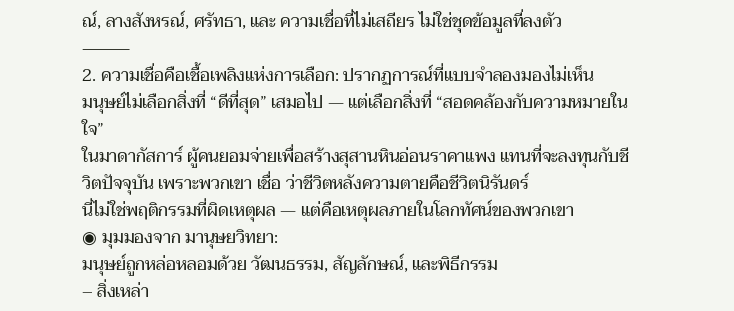ณ์, ลางสังหรณ์, ศรัทธา, และ ความเชื่อที่ไม่เสถียร ไม่ใช่ชุดข้อมูลที่ลงตัว
⸻
2. ความเชื่อคือเชื้อเพลิงแห่งการเลือก: ปรากฏการณ์ที่แบบจำลองมองไม่เห็น
มนุษย์ไม่เลือกสิ่งที่ “ดีที่สุด” เสมอไป — แต่เลือกสิ่งที่ “สอดคล้องกับความหมายในใจ”
ในมาดากัสการ์ ผู้คนยอมจ่ายเพื่อสร้างสุสานหินอ่อนราคาแพง แทนที่จะลงทุนกับชีวิตปัจจุบัน เพราะพวกเขา เชื่อ ว่าชีวิตหลังความตายคือชีวิตนิรันดร์
นี่ไม่ใช่พฤติกรรมที่ผิดเหตุผล — แต่คือเหตุผลภายในโลกทัศน์ของพวกเขา
◉ มุมมองจาก มานุษยวิทยา:
มนุษย์ถูกหล่อหลอมด้วย วัฒนธรรม, สัญลักษณ์, และพิธีกรรม
– สิ่งเหล่า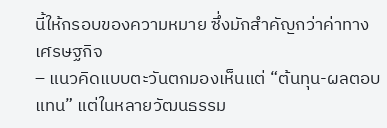นี้ให้กรอบของความหมาย ซึ่งมักสำคัญกว่าค่าทางเศรษฐกิจ
– แนวคิดแบบตะวันตกมองเห็นแต่ “ต้นทุน-ผลตอบแทน” แต่ในหลายวัฒนธรรม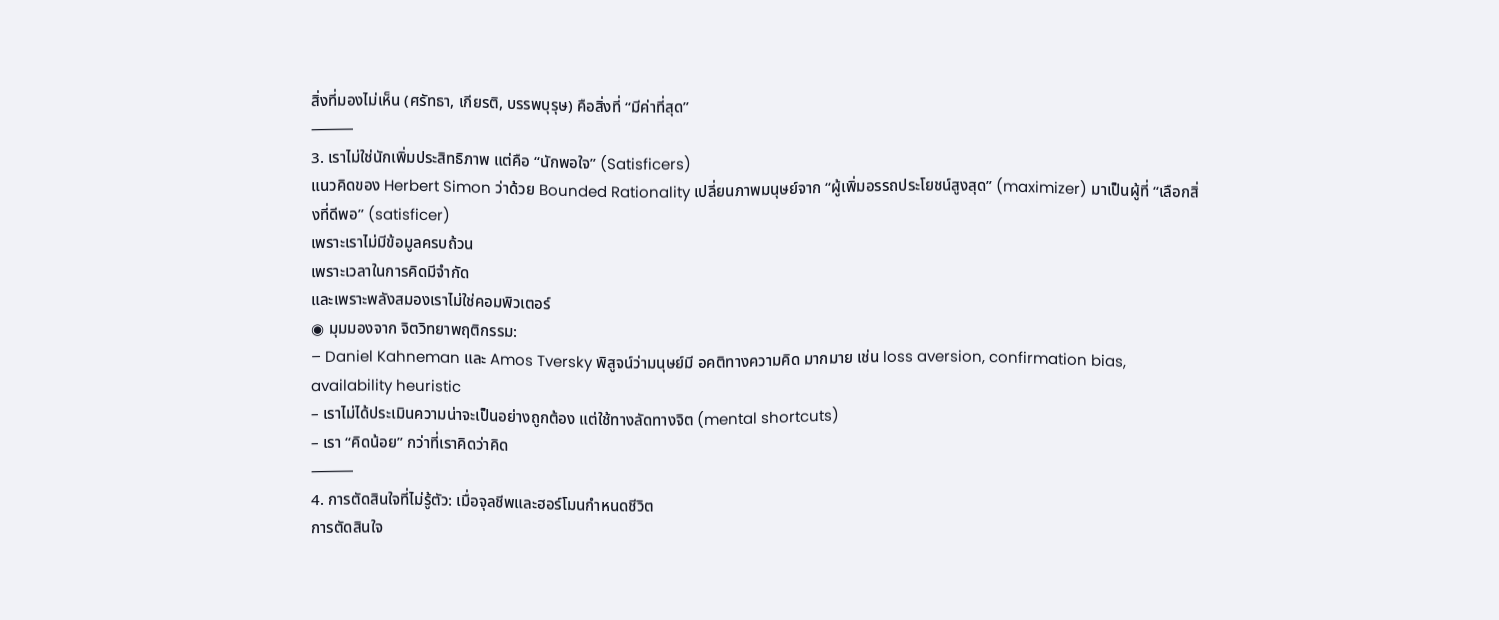สิ่งที่มองไม่เห็น (ศรัทธา, เกียรติ, บรรพบุรุษ) คือสิ่งที่ “มีค่าที่สุด”
⸻
3. เราไม่ใช่นักเพิ่มประสิทธิภาพ แต่คือ “นักพอใจ” (Satisficers)
แนวคิดของ Herbert Simon ว่าด้วย Bounded Rationality เปลี่ยนภาพมนุษย์จาก “ผู้เพิ่มอรรถประโยชน์สูงสุด” (maximizer) มาเป็นผู้ที่ “เลือกสิ่งที่ดีพอ” (satisficer)
เพราะเราไม่มีข้อมูลครบถ้วน
เพราะเวลาในการคิดมีจำกัด
และเพราะพลังสมองเราไม่ใช่คอมพิวเตอร์
◉ มุมมองจาก จิตวิทยาพฤติกรรม:
– Daniel Kahneman และ Amos Tversky พิสูจน์ว่ามนุษย์มี อคติทางความคิด มากมาย เช่น loss aversion, confirmation bias, availability heuristic
– เราไม่ได้ประเมินความน่าจะเป็นอย่างถูกต้อง แต่ใช้ทางลัดทางจิต (mental shortcuts)
– เรา “คิดน้อย” กว่าที่เราคิดว่าคิด
⸻
4. การตัดสินใจที่ไม่รู้ตัว: เมื่อจุลชีพและฮอร์โมนกำหนดชีวิต
การตัดสินใจ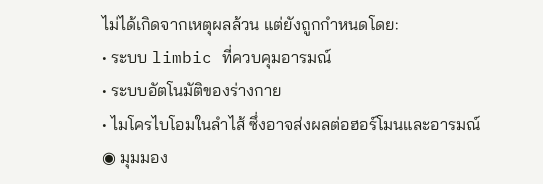ไม่ได้เกิดจากเหตุผลล้วน แต่ยังถูกกำหนดโดย:
• ระบบ limbic ที่ควบคุมอารมณ์
• ระบบอัตโนมัติของร่างกาย
• ไมโครไบโอมในลำไส้ ซึ่งอาจส่งผลต่อฮอร์โมนและอารมณ์
◉ มุมมอง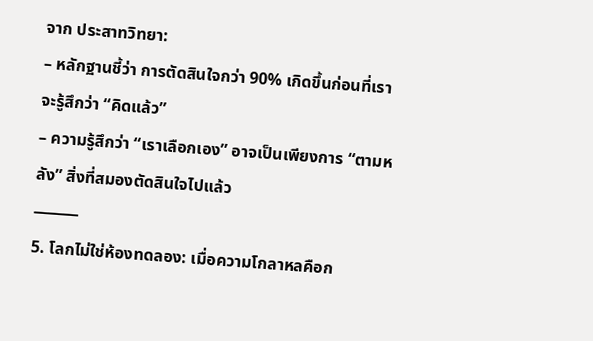จาก ประสาทวิทยา:
– หลักฐานชี้ว่า การตัดสินใจกว่า 90% เกิดขึ้นก่อนที่เราจะรู้สึกว่า “คิดแล้ว”
– ความรู้สึกว่า “เราเลือกเอง” อาจเป็นเพียงการ “ตามหลัง” สิ่งที่สมองตัดสินใจไปแล้ว
⸻
5. โลกไม่ใช่ห้องทดลอง: เมื่อความโกลาหลคือก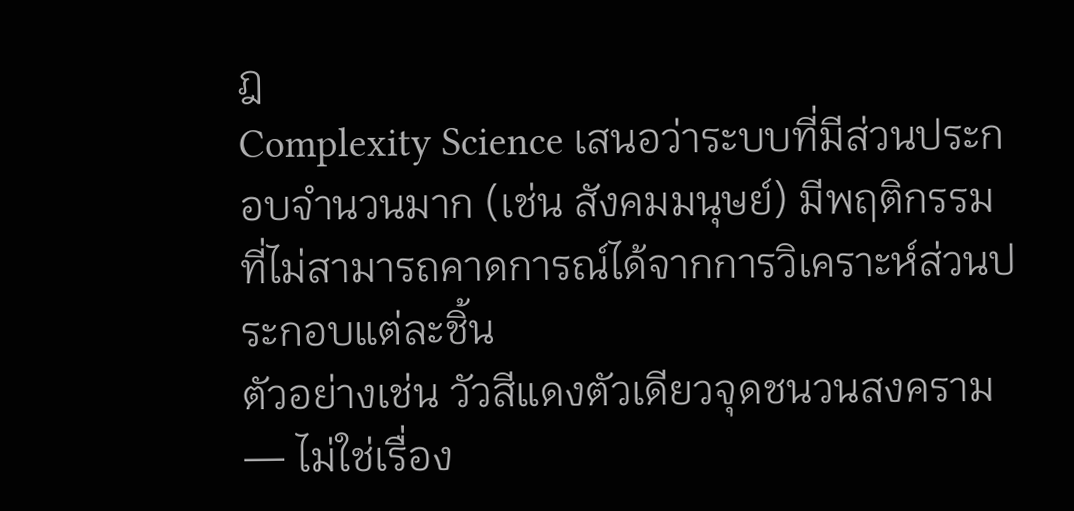ฎ
Complexity Science เสนอว่าระบบที่มีส่วนประกอบจำนวนมาก (เช่น สังคมมนุษย์) มีพฤติกรรมที่ไม่สามารถคาดการณ์ได้จากการวิเคราะห์ส่วนประกอบแต่ละชิ้น
ตัวอย่างเช่น วัวสีแดงตัวเดียวจุดชนวนสงคราม — ไม่ใช่เรื่อง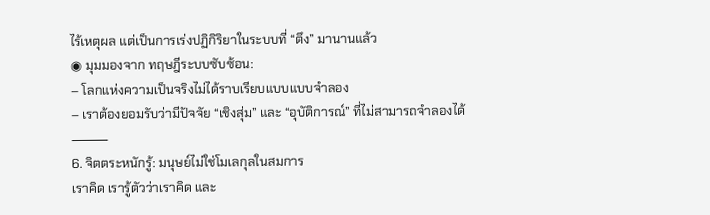ไร้เหตุผล แต่เป็นการเร่งปฏิกิริยาในระบบที่ “ตึง” มานานแล้ว
◉ มุมมองจาก ทฤษฎีระบบซับซ้อน:
– โลกแห่งความเป็นจริงไม่ได้ราบเรียบแบบแบบจำลอง
– เราต้องยอมรับว่ามีปัจจัย “เชิงสุ่ม” และ “อุบัติการณ์” ที่ไม่สามารถจำลองได้
⸻
6. จิตตระหนักรู้: มนุษย์ไม่ใช่โมเลกุลในสมการ
เราคิด เรารู้ตัวว่าเราคิด และ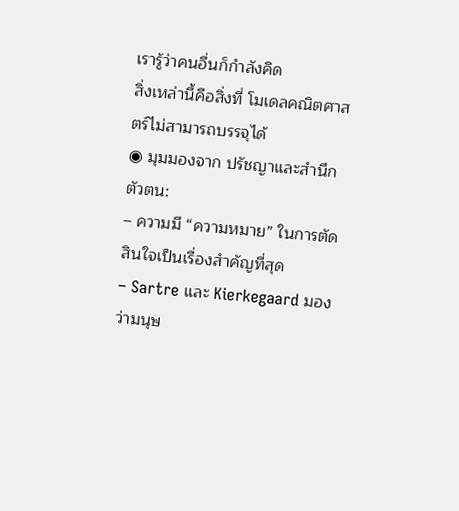เรารู้ว่าคนอื่นก็กำลังคิด
สิ่งเหล่านี้คือสิ่งที่ โมเดลคณิตศาสตร์ไม่สามารถบรรจุได้
◉ มุมมองจาก ปรัชญาและสำนึกตัวตน:
– ความมี “ความหมาย” ในการตัดสินใจเป็นเรื่องสำคัญที่สุด
– Sartre และ Kierkegaard มองว่ามนุษ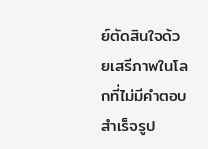ย์ตัดสินใจด้วยเสรีภาพในโลกที่ไม่มีคำตอบสำเร็จรูป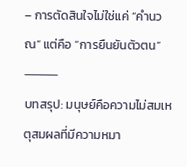– การตัดสินใจไม่ใช่แค่ “คำนวณ” แต่คือ “การยืนยันตัวตน”
⸻
บทสรุป: มนุษย์คือความไม่สมเหตุสมผลที่มีความหมา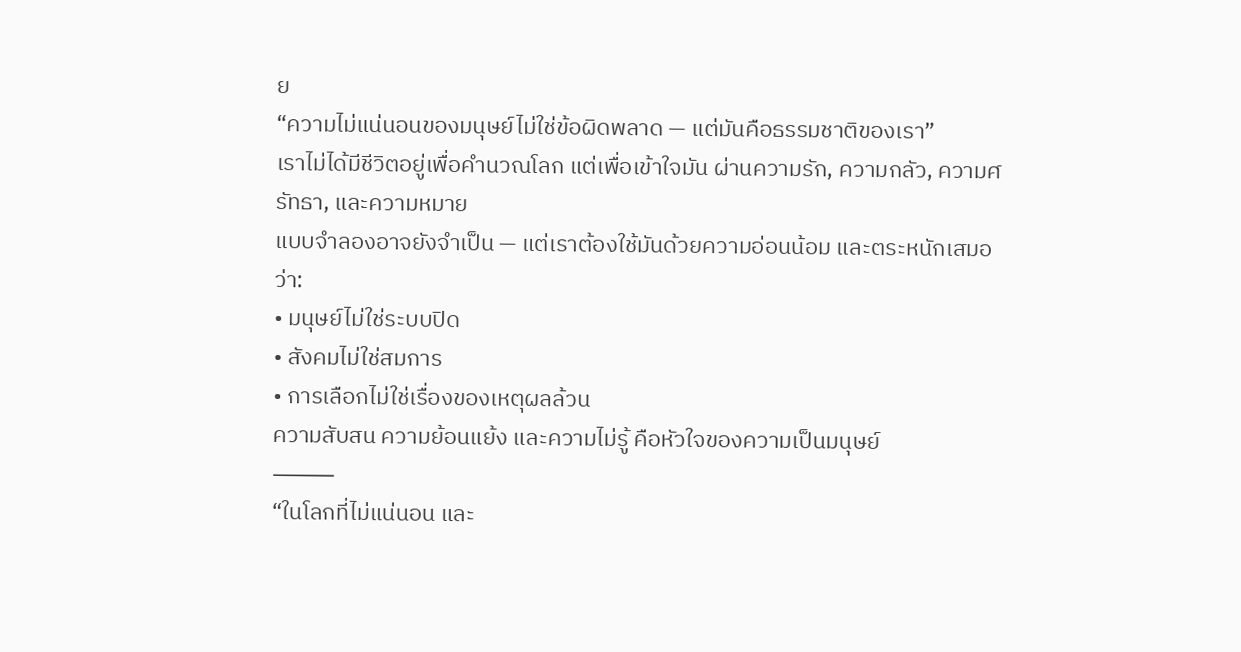ย
“ความไม่แน่นอนของมนุษย์ไม่ใช่ข้อผิดพลาด — แต่มันคือธรรมชาติของเรา”
เราไม่ได้มีชีวิตอยู่เพื่อคำนวณโลก แต่เพื่อเข้าใจมัน ผ่านความรัก, ความกลัว, ความศรัทธา, และความหมาย
แบบจำลองอาจยังจำเป็น — แต่เราต้องใช้มันด้วยความอ่อนน้อม และตระหนักเสมอว่า:
• มนุษย์ไม่ใช่ระบบปิด
• สังคมไม่ใช่สมการ
• การเลือกไม่ใช่เรื่องของเหตุผลล้วน
ความสับสน ความย้อนแย้ง และความไม่รู้ คือหัวใจของความเป็นมนุษย์
⸻
“ในโลกที่ไม่แน่นอน และ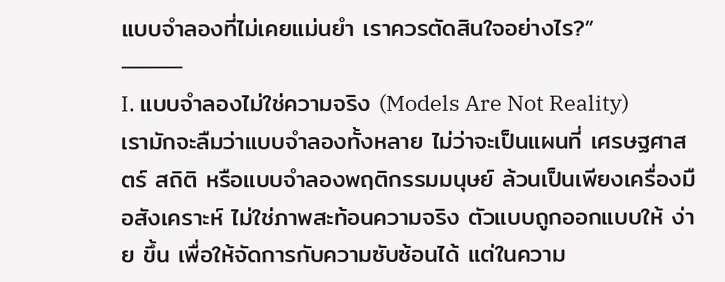แบบจำลองที่ไม่เคยแม่นยำ เราควรตัดสินใจอย่างไร?”
⸻
I. แบบจำลองไม่ใช่ความจริง (Models Are Not Reality)
เรามักจะลืมว่าแบบจำลองทั้งหลาย ไม่ว่าจะเป็นแผนที่ เศรษฐศาสตร์ สถิติ หรือแบบจำลองพฤติกรรมมนุษย์ ล้วนเป็นเพียงเครื่องมือสังเคราะห์ ไม่ใช่ภาพสะท้อนความจริง ตัวแบบถูกออกแบบให้ ง่าย ขึ้น เพื่อให้จัดการกับความซับซ้อนได้ แต่ในความ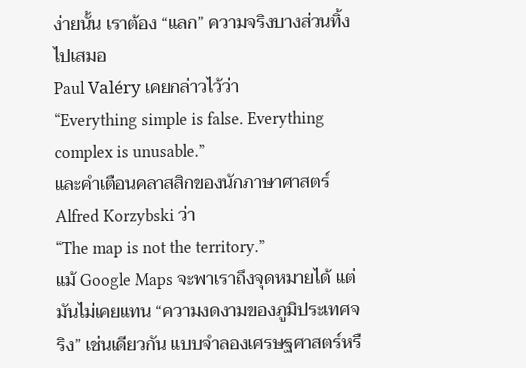ง่ายนั้น เราต้อง “แลก” ความจริงบางส่วนทิ้งไปเสมอ
Paul Valéry เคยกล่าวไว้ว่า
“Everything simple is false. Everything complex is unusable.”
และคำเตือนคลาสสิกของนักภาษาศาสตร์ Alfred Korzybski ว่า
“The map is not the territory.”
แม้ Google Maps จะพาเราถึงจุดหมายได้ แต่มันไม่เคยแทน “ความงดงามของภูมิประเทศจริง” เช่นเดียวกัน แบบจำลองเศรษฐศาสตร์หรื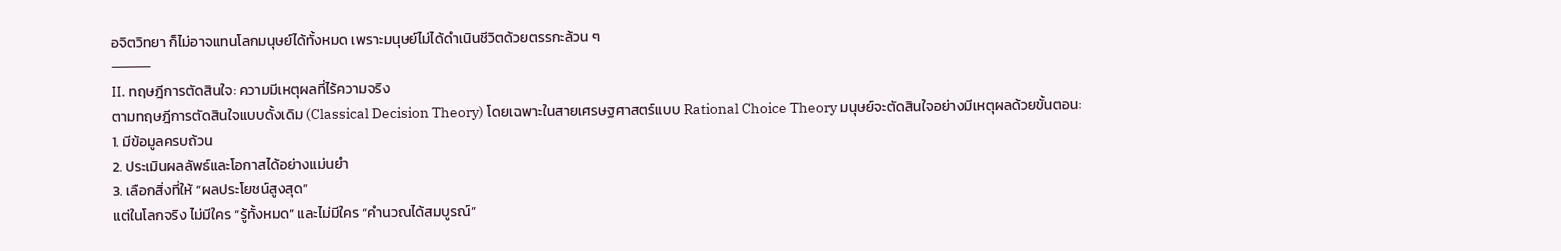อจิตวิทยา ก็ไม่อาจแทนโลกมนุษย์ได้ทั้งหมด เพราะมนุษย์ไม่ได้ดำเนินชีวิตด้วยตรรกะล้วน ๆ
⸻
II. ทฤษฎีการตัดสินใจ: ความมีเหตุผลที่ไร้ความจริง
ตามทฤษฎีการตัดสินใจแบบดั้งเดิม (Classical Decision Theory) โดยเฉพาะในสายเศรษฐศาสตร์แบบ Rational Choice Theory มนุษย์จะตัดสินใจอย่างมีเหตุผลด้วยขั้นตอน:
1. มีข้อมูลครบถ้วน
2. ประเมินผลลัพธ์และโอกาสได้อย่างแม่นยำ
3. เลือกสิ่งที่ให้ “ผลประโยชน์สูงสุด”
แต่ในโลกจริง ไม่มีใคร “รู้ทั้งหมด” และไม่มีใคร “คำนวณได้สมบูรณ์”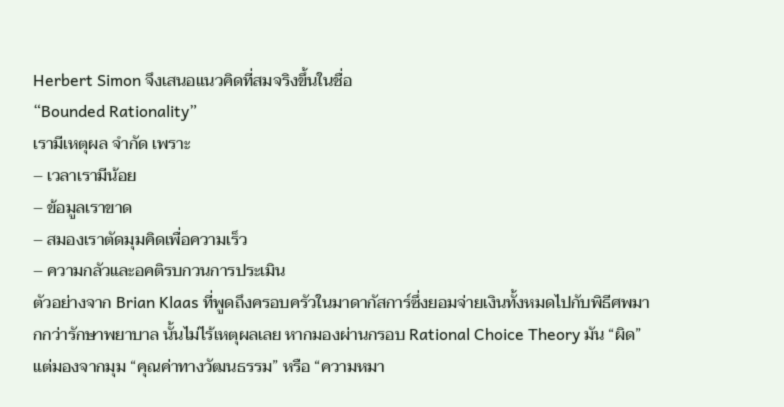Herbert Simon จึงเสนอแนวคิดที่สมจริงขึ้นในชื่อ
“Bounded Rationality”
เรามีเหตุผล จำกัด เพราะ
– เวลาเรามีน้อย
– ข้อมูลเราขาด
– สมองเราตัดมุมคิดเพื่อความเร็ว
– ความกลัวและอคติรบกวนการประเมิน
ตัวอย่างจาก Brian Klaas ที่พูดถึงครอบครัวในมาดากัสการ์ซึ่งยอมจ่ายเงินทั้งหมดไปกับพิธีศพมากกว่ารักษาพยาบาล นั้นไม่ไร้เหตุผลเลย หากมองผ่านกรอบ Rational Choice Theory มัน “ผิด” แต่มองจากมุม “คุณค่าทางวัฒนธรรม” หรือ “ความหมา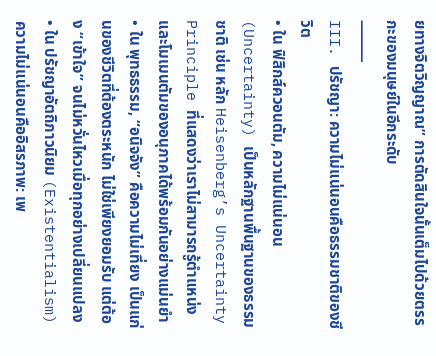ยทางจิตวิญญาณ” การตัดสินใจนั้นเต็มไปด้วยตรรกะของมนุษย์ในอีกระดับ
⸻
III. ปรัชญา: ความไม่แน่นอนคือธรรมชาติของชีวิต
• ใน ฟิสิกส์ควอนตัม, ความไม่แน่นอน (Uncertainty) เป็นหลักฐานพื้นฐานของธรรมชาติ เช่น หลัก Heisenberg’s Uncertainty Principle ที่แสดงว่าเราไม่สามารถรู้ตำแหน่งและโมเมนตัมของอนุภาคได้พร้อมกันอย่างแม่นยำ
• ใน พุทธธรรม, “อนิจจัง” คือความไม่เที่ยง เป็นแก่นของชีวิตที่ต้องตระหนัก ไม่ใช่เพียงยอมรับ แต่ต้อง “เข้าใจ” จนไม่หวั่นไหวเมื่อทุกอย่างเปลี่ยนแปลง
• ใน ปรัชญาอัตถิภาวนิยม (Existentialism) ความไม่แน่นอนคืออิสรภาพ: เพ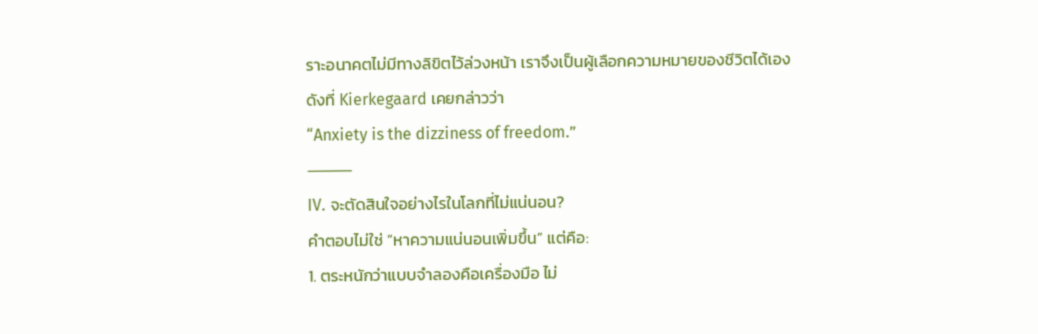ราะอนาคตไม่มีทางลิขิตไว้ล่วงหน้า เราจึงเป็นผู้เลือกความหมายของชีวิตได้เอง
ดังที่ Kierkegaard เคยกล่าวว่า
“Anxiety is the dizziness of freedom.”
⸻
IV. จะตัดสินใจอย่างไรในโลกที่ไม่แน่นอน?
คำตอบไม่ใช่ “หาความแน่นอนเพิ่มขึ้น” แต่คือ:
1. ตระหนักว่าแบบจำลองคือเครื่องมือ ไม่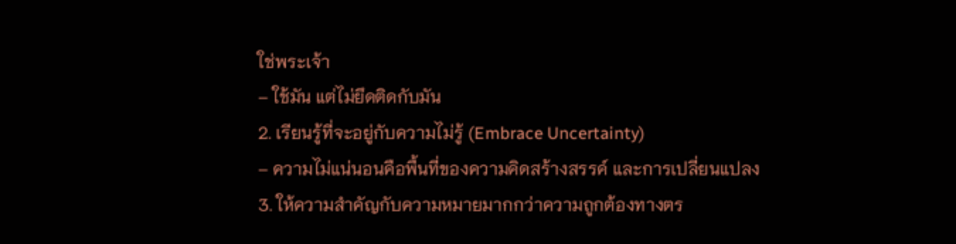ใช่พระเจ้า
– ใช้มัน แต่ไม่ยึดติดกับมัน
2. เรียนรู้ที่จะอยู่กับความไม่รู้ (Embrace Uncertainty)
– ความไม่แน่นอนคือพื้นที่ของความคิดสร้างสรรค์ และการเปลี่ยนแปลง
3. ให้ความสำคัญกับความหมายมากกว่าความถูกต้องทางตร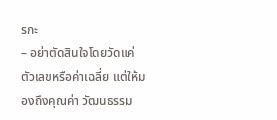รกะ
– อย่าตัดสินใจโดยวัดแค่ตัวเลขหรือค่าเฉลี่ย แต่ให้มองถึงคุณค่า วัฒนธรรม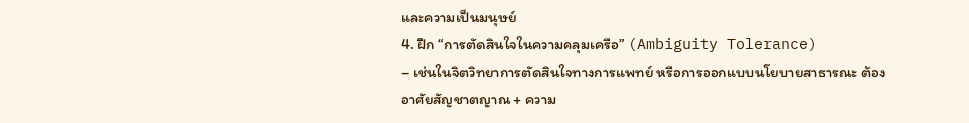และความเป็นมนุษย์
4. ฝึก “การตัดสินใจในความคลุมเครือ” (Ambiguity Tolerance)
– เช่นในจิตวิทยาการตัดสินใจทางการแพทย์ หรือการออกแบบนโยบายสาธารณะ ต้องอาศัยสัญชาตญาณ + ความ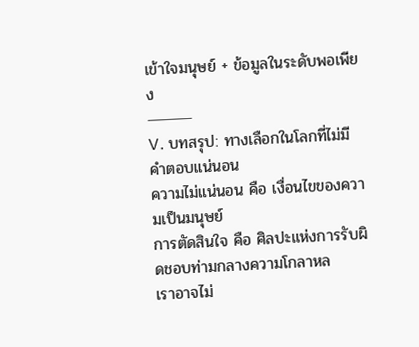เข้าใจมนุษย์ + ข้อมูลในระดับพอเพียง
⸻
V. บทสรุป: ทางเลือกในโลกที่ไม่มีคำตอบแน่นอน
ความไม่แน่นอน คือ เงื่อนไขของความเป็นมนุษย์
การตัดสินใจ คือ ศิลปะแห่งการรับผิดชอบท่ามกลางความโกลาหล
เราอาจไม่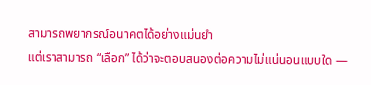สามารถพยากรณ์อนาคตได้อย่างแม่นยำ
แต่เราสามารถ “เลือก” ได้ว่าจะตอบสนองต่อความไม่แน่นอนแบบใด —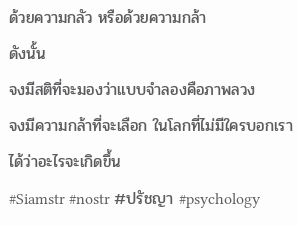ด้วยความกลัว หรือด้วยความกล้า
ดังนั้น
จงมีสติที่จะมองว่าแบบจำลองคือภาพลวง
จงมีความกล้าที่จะเลือก ในโลกที่ไม่มีใครบอกเราได้ว่าอะไรจะเกิดขึ้น
#Siamstr #nostr #ปรัชญา #psychology